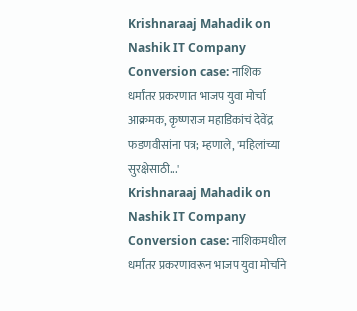Krishnaraaj Mahadik on Nashik IT Company Conversion case: नाशिक धर्मांतर प्रकरणात भाजप युवा मोर्चा आक्रमक, कृष्णराज महाडिकांचं देवेंद्र फडणवीसांना पत्र; म्हणाले, 'महिलांच्या सुरक्षेसाठी...'
Krishnaraaj Mahadik on Nashik IT Company Conversion case: नाशिकमधील धर्मांतर प्रकरणावरून भाजप युवा मोर्चाने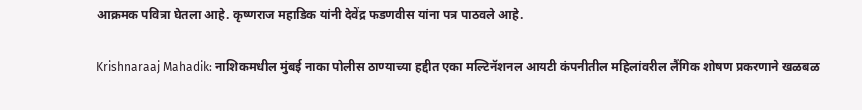आक्रमक पवित्रा घेतला आहे. कृष्णराज महाडिक यांनी देवेंद्र फडणवीस यांना पत्र पाठवले आहे.

Krishnaraaj Mahadik: नाशिकमधील मुंबई नाका पोलीस ठाण्याच्या हद्दीत एका मल्टिनॅशनल आयटी कंपनीतील महिलांवरील लैंगिक शोषण प्रकरणाने खळबळ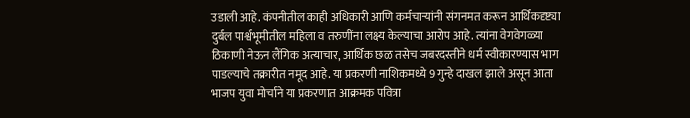उडाली आहे. कंपनीतील काही अधिकारी आणि कर्मचाऱ्यांनी संगनमत करून आर्थिकदृष्ट्या दुर्बल पार्श्वभूमीतील महिला व तरुणींना लक्ष्य केल्याचा आरोप आहे. त्यांना वेगवेगळ्या ठिकाणी नेऊन लैंगिक अत्याचार, आर्थिक छळ तसेच जबरदस्तीने धर्म स्वीकारण्यास भाग पाडल्याचे तक्रारीत नमूद आहे. या प्रकरणी नाशिकमध्ये 9 गुन्हे दाखल झाले असून आता भाजप युवा मोर्चाने या प्रकरणात आक्रमक पवित्रा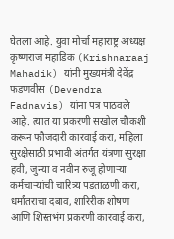घेतला आहे. युवा मोर्चा महाराष्ट्र अध्यक्ष कृष्णराज महाडिक (Krishnaraaj Mahadik) यांनी मुख्यमंत्री देवेंद्र फडणवीस (Devendra Fadnavis) यांना पत्र पाठवले आहे. त्यात या प्रकरणी सखोल चौकशी करून फौजदारी कारवाई करा, महिला सुरक्षेसाठी प्रभावी अंतर्गत यंत्रणा सुरक्षा हवी, जुन्या व नवीन रुजू होणाऱ्या कर्मचाऱ्यांची चारित्र्य पडताळणी करा, धर्मांतराचा दबाव, शारिरीक शोषण आणि शिस्तभंग प्रकरणी कारवाई करा,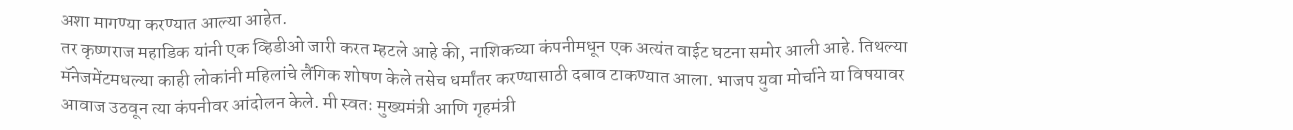अशा मागण्या करण्यात आल्या आहेत.
तर कृष्णराज महाडिक यांनी एक व्हिडीओ जारी करत म्हटले आहे की, नाशिकच्या कंपनीमधून एक अत्यंत वाईट घटना समोर आली आहे. तिथल्या मॅनेजमेंटमधल्या काही लोकांनी महिलांचे लैंगिक शोषण केले तसेच धर्मांतर करण्यासाठी दबाव टाकण्यात आला. भाजप युवा मोर्चाने या विषयावर आवाज उठवून त्या कंपनीवर आंदोलन केले. मी स्वतः मुख्यमंत्री आणि गृहमंत्री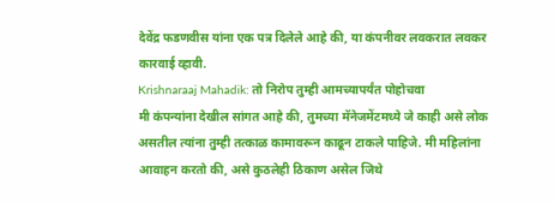देवेंद्र फडणवीस यांना एक पत्र दिलेले आहे की, या कंपनीवर लवकरात लवकर कारवाई व्हावी.
Krishnaraaj Mahadik: तो निरोप तुम्ही आमच्यापर्यंत पोहोचवा
मी कंपन्यांना देखील सांगत आहे की, तुमच्या मॅनेजमेंटमध्ये जे काही असे लोक असतील त्यांना तुम्ही तत्काळ कामावरून काढून टाकले पाहिजे. मी महिलांना आवाहन करतो की, असे कुठलेही ठिकाण असेल जिथे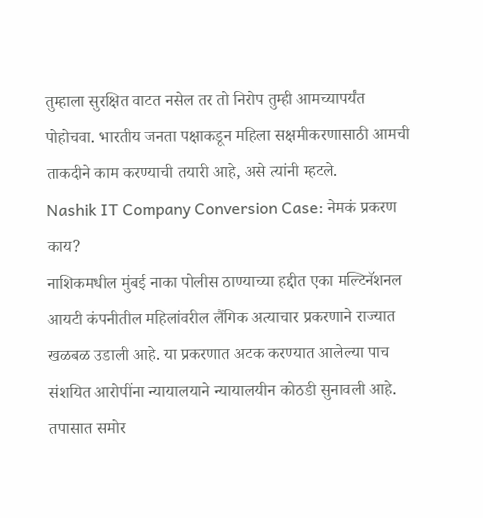तुम्हाला सुरक्षित वाटत नसेल तर तो निरोप तुम्ही आमच्यापर्यंत पोहोचवा. भारतीय जनता पक्षाकडून महिला सक्षमीकरणासाठी आमची ताकदीने काम करण्याची तयारी आहे, असे त्यांनी म्हटले.
Nashik IT Company Conversion Case: नेमकं प्रकरण काय?
नाशिकमधील मुंबई नाका पोलीस ठाण्याच्या हद्दीत एका मल्टिनॅशनल आयटी कंपनीतील महिलांवरील लैंगिक अत्याचार प्रकरणाने राज्यात खळबळ उडाली आहे. या प्रकरणात अटक करण्यात आलेल्या पाच संशयित आरोपींना न्यायालयाने न्यायालयीन कोठडी सुनावली आहे. तपासात समोर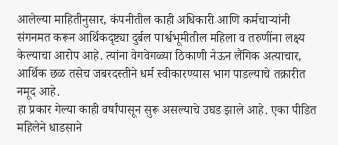आलेल्या माहितीनुसार, कंपनीतील काही अधिकारी आणि कर्मचाऱ्यांनी संगनमत करून आर्थिकदृष्ट्या दुर्बल पार्श्वभूमीतील महिला व तरुणींना लक्ष्य केल्याचा आरोप आहे. त्यांना वेगवेगळ्या ठिकाणी नेऊन लैंगिक अत्याचार, आर्थिक छळ तसेच जबरदस्तीने धर्म स्वीकारण्यास भाग पाडल्याचे तक्रारीत नमूद आहे.
हा प्रकार गेल्या काही वर्षांपासून सुरू असल्याचे उघड झाले आहे. एका पीडित महिलेने धाडसाने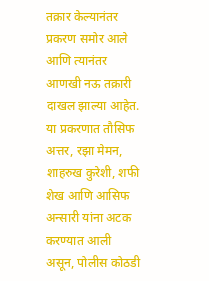तक्रार केल्यानंतर प्रकरण समोर आले आणि त्यानंतर आणखी नऊ तक्रारी दाखल झाल्या आहेत. या प्रकरणात तौसिफ अत्तर, रझा मेमन, शाहरुख कुरेशी, शफी शेख आणि आसिफ अन्सारी यांना अटक करण्यात आली असून, पोलीस कोठडी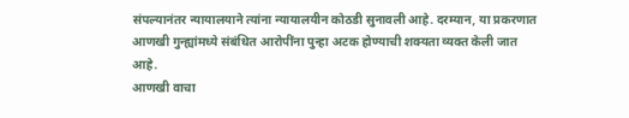संपल्यानंतर न्यायालयाने त्यांना न्यायालयीन कोठडी सुनावली आहे. दरम्यान, या प्रकरणात आणखी गुन्ह्यांमध्ये संबंधित आरोपींना पुन्हा अटक होण्याची शक्यता व्यक्त केली जात आहे.
आणखी वाचा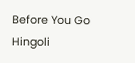Before You Go
Hingoli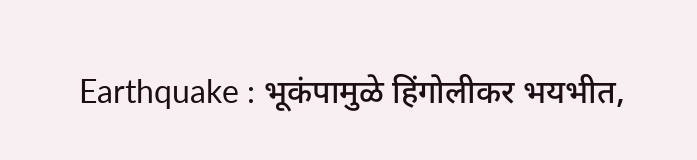Earthquake : भूकंपामुळे हिंगोलीकर भयभीत,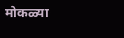मोकळ्या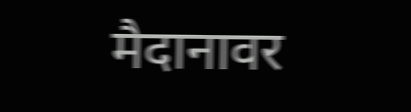मैदानावर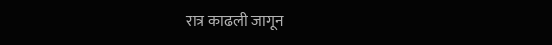रात्र काढली जागून